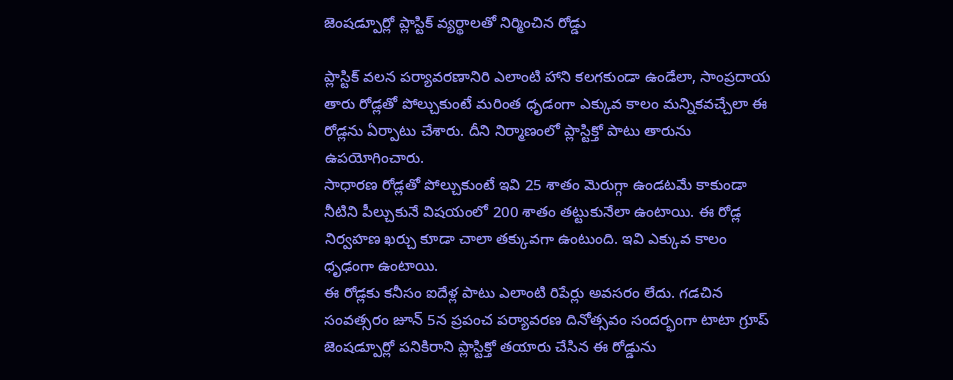జెంషడ్పూర్లో ప్లాస్టిక్ వ్యర్థాలతో నిర్మించిన రోడ్డు

ప్లాస్టిక్ వలన పర్యావరణానిరి ఎలాంటి హాని కలగకుండా ఉండేలా, సాంప్రదాయ తారు రోడ్లతో పోల్చుకుంటే మరింత ధృడంగా ఎక్కువ కాలం మన్నికవచ్చేలా ఈ రోడ్లను ఏర్పాటు చేశారు. దీని నిర్మాణంలో ప్లాస్టిక్తో పాటు తారును ఉపయోగించారు.
సాధారణ రోడ్లతో పోల్చుకుంటే ఇవి 25 శాతం మెరుగ్గా ఉండటమే కాకుండా నీటిని పీల్చుకునే విషయంలో 200 శాతం తట్టుకునేలా ఉంటాయి. ఈ రోడ్ల నిర్వహణ ఖర్చు కూడా చాలా తక్కువగా ఉంటుంది. ఇవి ఎక్కువ కాలం ధృఢంగా ఉంటాయి.
ఈ రోడ్లకు కనీసం ఐదేళ్ల పాటు ఎలాంటి రిపేర్లు అవసరం లేదు. గడచిన సంవత్సరం జూన్ 5న ప్రపంచ పర్యావరణ దినోత్సవం సందర్భంగా టాటా గ్రూప్ జెంషడ్పూర్లో పనికిరాని ప్లాస్టిక్తో తయారు చేసిన ఈ రోడ్డును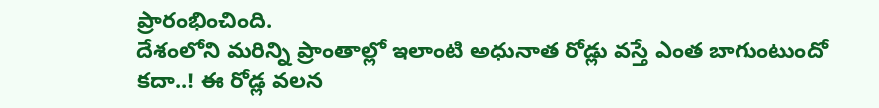ప్రారంభించింది.
దేశంలోని మరిన్ని ప్రాంతాల్లో ఇలాంటి అధునాత రోడ్లు వస్తే ఎంత బాగుంటుందో కదా..! ఈ రోడ్ల వలన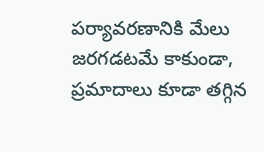పర్యావరణానికి మేలు జరగడటమే కాకుండా, ప్రమాదాలు కూడా తగ్గిన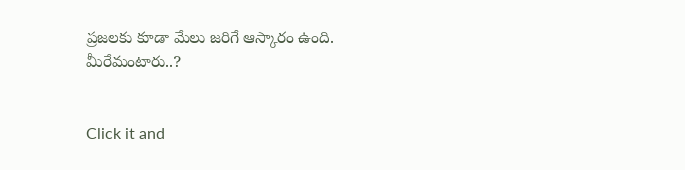ప్రజలకు కూడా మేలు జరిగే ఆస్కారం ఉంది. మీరేమంటారు..?


Click it and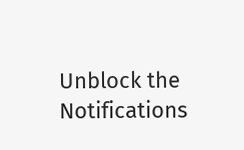Unblock the Notifications